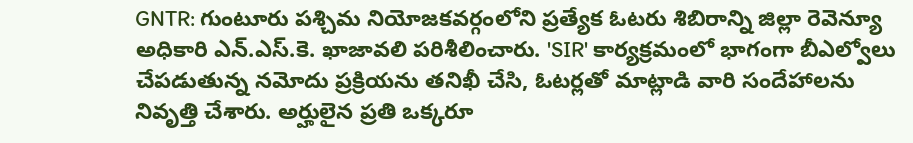GNTR: గుంటూరు పశ్చిమ నియోజకవర్గంలోని ప్రత్యేక ఓటరు శిబిరాన్ని జిల్లా రెవెన్యూ అధికారి ఎన్.ఎస్.కె. ఖాజావలి పరిశీలించారు. 'SIR' కార్యక్రమంలో భాగంగా బీఎల్వోలు చేపడుతున్న నమోదు ప్రక్రియను తనిఖీ చేసి, ఓటర్లతో మాట్లాడి వారి సందేహాలను నివృత్తి చేశారు. అర్హులైన ప్రతి ఒక్కరూ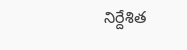నిర్దేశిత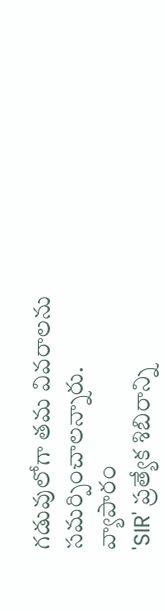గడువులోగా తమ వివరాలను సమర్పించాలన్నారు.
వ్యాపారం
'SIR' ప్రత్యేక శిబిరాన్ని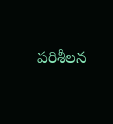పరిశీలన